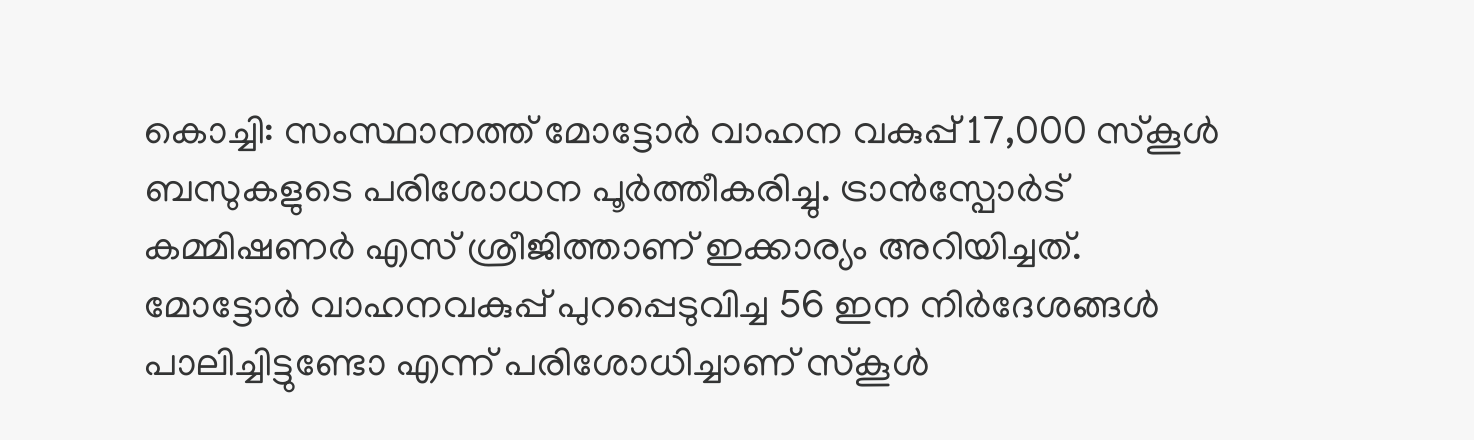കൊച്ചി: സംസ്ഥാനത്ത് മോട്ടോർ വാഹന വകുപ്പ് 17,000 സ്കൂൾ ബസുകളുടെ പരിശോധന പൂർത്തീകരിച്ചു. ട്രാൻസ്പോർട് കമ്മിഷണർ എസ് ശ്രീജിത്താണ് ഇക്കാര്യം അറിയിച്ചത്. മോട്ടോർ വാഹനവകുപ്പ് പുറപ്പെടുവിച്ച 56 ഇന നിർദേശങ്ങൾ പാലിച്ചിട്ടുണ്ടോ എന്ന് പരിശോധിച്ചാണ് സ്കൂൾ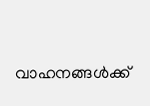വാഹനങ്ങൾക്ക്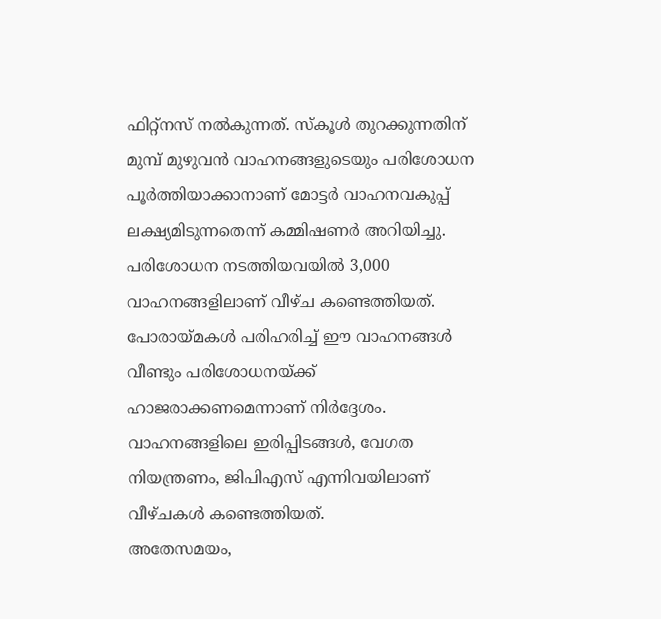ഫിറ്റ്നസ് നൽകുന്നത്. സ്കൂൾ തുറക്കുന്നതിന് മുമ്പ് മുഴുവൻ വാഹനങ്ങളുടെയും പരിശോധന പൂർത്തിയാക്കാനാണ് മോട്ടർ വാഹനവകുപ്പ് ലക്ഷ്യമിടുന്നതെന്ന് കമ്മിഷണർ അറിയിച്ചു.
പരിശോധന നടത്തിയവയിൽ 3,000 വാഹനങ്ങളിലാണ് വീഴ്ച കണ്ടെത്തിയത്. പോരായ്മകൾ പരിഹരിച്ച് ഈ വാഹനങ്ങൾ വീണ്ടും പരിശോധനയ്ക്ക് ഹാജരാക്കണമെന്നാണ് നിർദ്ദേശം. വാഹനങ്ങളിലെ ഇരിപ്പിടങ്ങൾ, വേഗത നിയന്ത്രണം, ജിപിഎസ് എന്നിവയിലാണ് വീഴ്ചകൾ കണ്ടെത്തിയത്.
അതേസമയം,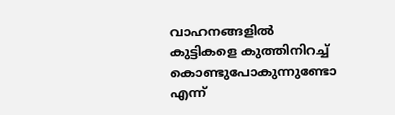വാഹനങ്ങളിൽ കുട്ടികളെ കുത്തിനിറച്ച് കൊണ്ടുപോകുന്നുണ്ടോ എന്ന്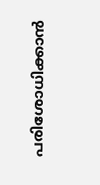പരിശോധിക്കാൻ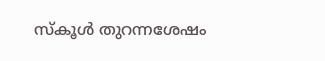സ്കൂൾ തുറന്നശേഷം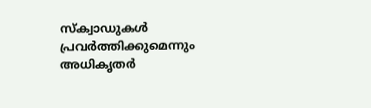സ്ക്വാഡുകൾ പ്രവർത്തിക്കുമെന്നും അധികൃതർ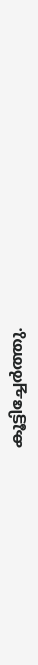കൂട്ടിച്ചേർത്തു.